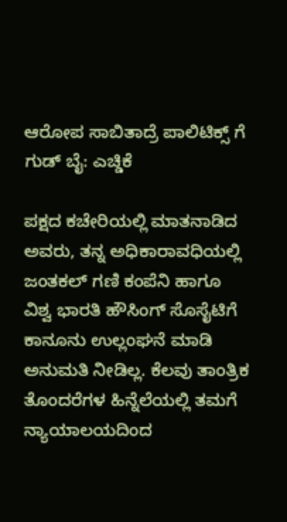ಆರೋಪ ಸಾಬಿತಾದ್ರೆ ಪಾಲಿಟಿಕ್ಸ್ ಗೆ ಗುಡ್ ಬೈ: ಎಚ್ಡಿಕೆ

ಪಕ್ಷದ ಕಚೇರಿಯಲ್ಲಿ ಮಾತನಾಡಿದ ಅವರು, ತನ್ನ ಅಧಿಕಾರಾವಧಿಯಲ್ಲಿ ಜಂತಕಲ್ ಗಣಿ ಕಂಪೆನಿ ಹಾಗೂ ವಿಶ್ವ ಭಾರತಿ ಹೌಸಿಂಗ್ ಸೊಸೈಟಿಗೆ ಕಾನೂನು ಉಲ್ಲಂಘನೆ ಮಾಡಿ ಅನುಮತಿ ನೀಡಿಲ್ಲ. ಕೆಲವು ತಾಂತ್ರಿಕ ತೊಂದರೆಗಳ ಹಿನ್ನೆಲೆಯಲ್ಲಿ ತಮಗೆ ನ್ಯಾಯಾಲಯದಿಂದ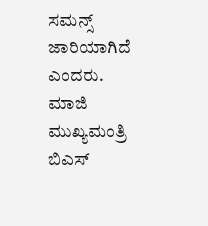ಸಮನ್ಸ್ ಜಾರಿಯಾಗಿದೆ ಎಂದರು.
ಮಾಜಿ ಮುಖ್ಯಮಂತ್ರಿ ಬಿಎಸ್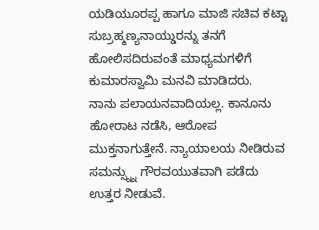ಯಡಿಯೂರಪ್ಪ ಹಾಗೂ ಮಾಜಿ ಸಚಿವ ಕಟ್ಟಾ ಸುಬ್ರಹ್ಮಣ್ಯನಾಯ್ಡುರನ್ನು ತನಗೆ ಹೋಲಿಸದಿರುವಂತೆ ಮಾಧ್ಯಮಗಳಿಗೆ ಕುಮಾರಸ್ವಾಮಿ ಮನವಿ ಮಾಡಿದರು.
ನಾನು ಪಲಾಯನವಾದಿಯಲ್ಲ. ಕಾನೂನು ಹೋರಾಟ ನಡೆಸಿ, ಆರೋಪ ಮುಕ್ತನಾಗುತ್ತೇನೆ. ನ್ಯಾಯಾಲಯ ನೀಡಿರುವ ಸಮನ್ಸ್ನ್ನು ಗೌರವಯುತವಾಗಿ ಪಡೆದು ಉತ್ತರ ನೀಡುವೆ.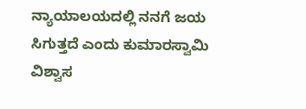ನ್ಯಾಯಾಲಯದಲ್ಲಿ ನನಗೆ ಜಯ ಸಿಗುತ್ತದೆ ಎಂದು ಕುಮಾರಸ್ವಾಮಿ ವಿಶ್ವಾಸ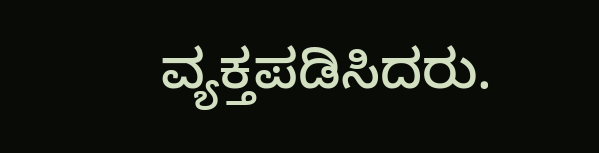ವ್ಯಕ್ತಪಡಿಸಿದರು.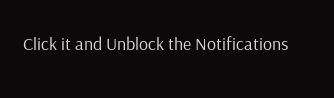Click it and Unblock the Notifications